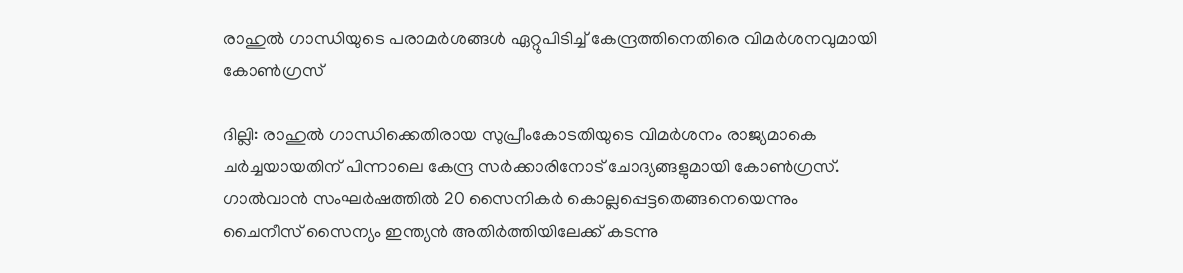രാഹുൽ ഗാന്ധിയുടെ പരാമർശങ്ങൾ ഏറ്റുപിടിച്ച് കേന്ദ്രത്തിനെതിരെ വിമർശനവുമായി കോൺഗ്രസ്

ദില്ലി: രാഹുൽ ഗാന്ധിക്കെതിരായ സുപ്രീംകോടതിയുടെ വിമർശനം രാജ്യമാകെ ചർച്ചയായതിന് പിന്നാലെ കേന്ദ്ര സർക്കാരിനോട് ചോദ്യങ്ങളുമായി കോൺഗ്രസ്. ഗാൽവാൻ സംഘർഷത്തിൽ 20 സൈനികർ കൊല്ലപ്പെട്ടതെങ്ങനെയെന്നും ചൈനീസ് സൈന്യം ഇന്ത്യൻ അതിർത്തിയിലേക്ക് കടന്നു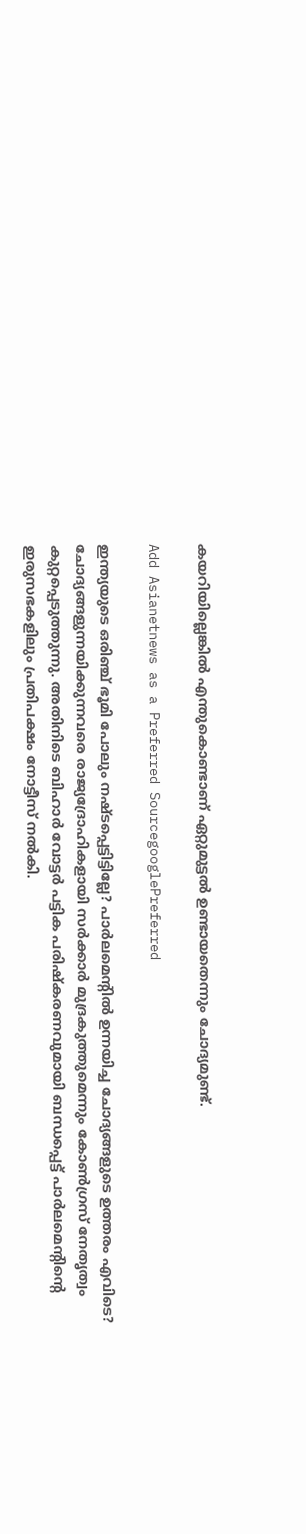കയറിയില്ലെങ്കിൽ എന്തുകൊണ്ടാണ് ഏറ്റുമുട്ടൽ ഉണ്ടായതെന്നും ചോദ്യമുണ്ട്.

Add Asianetnews as a Preferred SourcegooglePreferred

ഇന്ത്യയുടെ ഒരിഞ്ച് ഭൂമി പോലും നഷ്ടപ്പെട്ടിട്ടില്ലേ? പാർലമെൻ്റിൽ ഉന്നയിച്ച ചോദ്യങ്ങളുടെ ഉത്തരം എവിടെ? ചോദ്യങ്ങളുന്നയിക്കുന്നവരെ രാജ്യദ്രോഹികളായി സർക്കാർ മുദ്രകുത്തുമെന്നും കോൺഗ്രസ് നേതൃത്വം കുറ്റപ്പെടുത്തുന്നു. അതിനിടെ ബിഹാർ വോട്ടർ പട്ടിക പരിഷ്കരണവുമായി ബന്ധപ്പെട്ട് പാർലമെൻ്റിൻ്റെ ഇരുസഭകളിലും പ്രതിപക്ഷം നോട്ടീസ് നൽകി.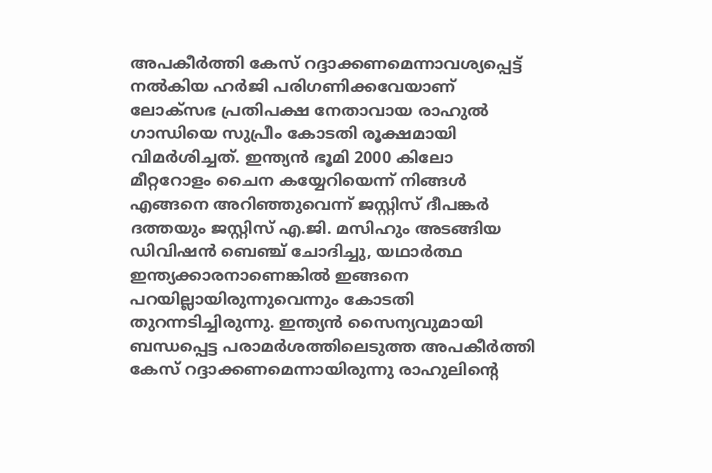അപകീർത്തി കേസ് റദ്ദാക്കണമെന്നാവശ്യപ്പെട്ട് നൽകിയ ഹർജി പരിഗണിക്കവേയാണ് ലോക്‌സഭ പ്രതിപക്ഷ നേതാവായ രാഹുൽ ഗാന്ധിയെ സുപ്രീം കോടതി രൂക്ഷമായി വിമർശിച്ചത്. ഇന്ത്യൻ ഭൂമി 2000 കിലോ മീറ്ററോളം ചൈന കയ്യേറിയെന്ന് നിങ്ങൾ എങ്ങനെ അറിഞ്ഞുവെന്ന് ജസ്റ്റിസ് ദീപങ്കർ ദത്തയും ജസ്റ്റിസ് എ.ജി. മസിഹും അടങ്ങിയ ഡിവിഷൻ ബെഞ്ച് ചോദിച്ചു, യഥാർത്ഥ ഇന്ത്യക്കാരനാണെങ്കിൽ ഇങ്ങനെ പറയില്ലായിരുന്നുവെന്നും കോടതി തുറന്നടിച്ചിരുന്നു. ഇന്ത്യൻ സൈന്യവുമായി ബന്ധപ്പെട്ട പരാമർശത്തിലെടുത്ത അപകീർത്തി കേസ് റദ്ദാക്കണമെന്നായിരുന്നു രാഹുലിന്റെ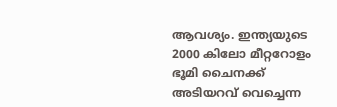ആവശ്യം. ഇന്ത്യയുടെ 2000 കിലോ മീറ്ററോളം ഭൂമി ചൈനക്ക് അടിയറവ് വെച്ചെന്ന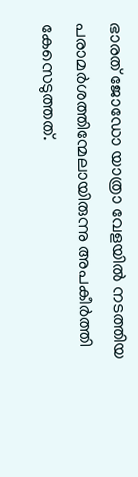ഭാരത് ജോഡോ യാത്രാ വേളയിൽ നടത്തിയ പരാമർശത്തിന്മേലായിരുന്നു അപകീർത്തി കേസെടുത്തത്.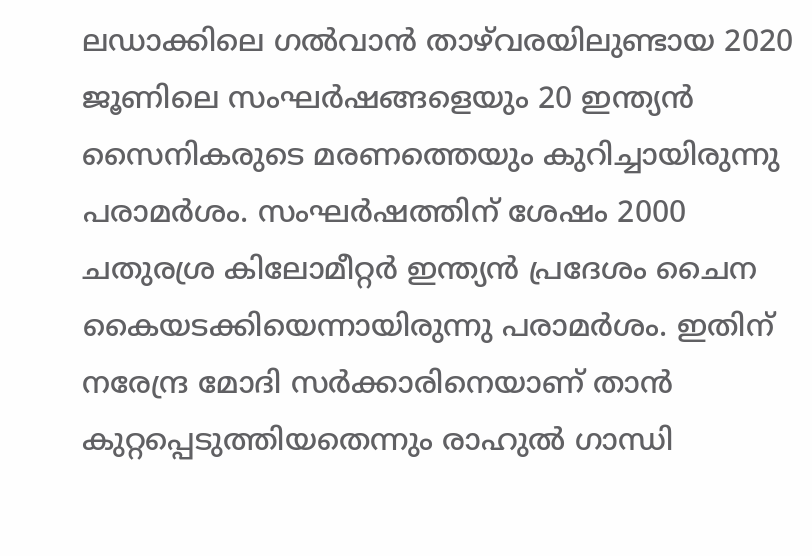ലഡാക്കിലെ ഗൽവാൻ താഴ്‌വരയിലുണ്ടായ 2020 ജൂണിലെ സംഘർഷങ്ങളെയും 20 ഇന്ത്യൻ സൈനികരുടെ മരണത്തെയും കുറിച്ചായിരുന്നു പരാമർശം. സംഘർഷത്തിന് ശേഷം 2000 ചതുരശ്ര കിലോമീറ്റർ ഇന്ത്യൻ പ്രദേശം ചൈന കൈയടക്കിയെന്നായിരുന്നു പരാമർശം. ഇതിന് നരേന്ദ്ര മോദി സർക്കാരിനെയാണ് താൻ കുറ്റപ്പെടുത്തിയതെന്നും രാഹുൽ ഗാന്ധി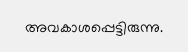അവകാശപ്പെട്ടിരുന്നു.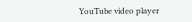YouTube video player